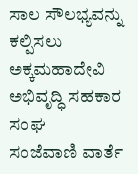ಸಾಲ ಸೌಲಭ್ಯವನ್ನು ಕಲ್ಪಿಸಲು ಅಕ್ಕಮಹಾದೇವಿ ಅಭಿವೃದ್ಧಿ ಸಹಕಾರ ಸಂಘ
ಸಂಜೆವಾಣಿ ವಾರ್ತೆ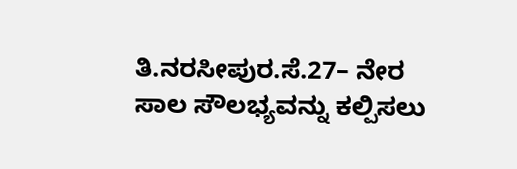ತಿ.ನರಸೀಪುರ.ಸೆ.27– ನೇರ ಸಾಲ ಸೌಲಭ್ಯವನ್ನು ಕಲ್ಪಿಸಲು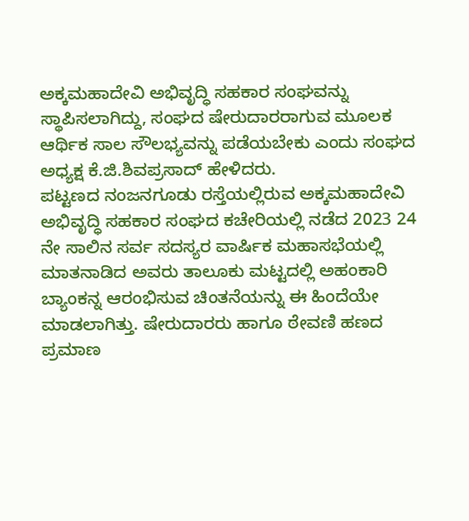ಅಕ್ಕಮಹಾದೇವಿ ಅಭಿವೃದ್ಧಿ ಸಹಕಾರ ಸಂಘವನ್ನು ಸ್ಥಾಪಿಸಲಾಗಿದ್ದು, ಸಂಘದ ಷೇರುದಾರರಾಗುವ ಮೂಲಕ ಆರ್ಥಿಕ ಸಾಲ ಸೌಲಭ್ಯವನ್ನು ಪಡೆಯಬೇಕು ಎಂದು ಸಂಘದ ಅಧ್ಯಕ್ಷ ಕೆ.ಜಿ.ಶಿವಪ್ರಸಾದ್ ಹೇಳಿದರು.
ಪಟ್ಟಣದ ನಂಜನಗೂಡು ರಸ್ತೆಯಲ್ಲಿರುವ ಅಕ್ಕಮಹಾದೇವಿ ಅಭಿವೃದ್ಧಿ ಸಹಕಾರ ಸಂಘದ ಕಚೇರಿಯಲ್ಲಿ ನಡೆದ 2023 24 ನೇ ಸಾಲಿನ ಸರ್ವ ಸದಸ್ಯರ ವಾರ್ಷಿಕ ಮಹಾಸಭೆಯಲ್ಲಿ ಮಾತನಾಡಿದ ಅವರು ತಾಲೂಕು ಮಟ್ಟದಲ್ಲಿ ಅಹಂಕಾರಿ ಬ್ಯಾಂಕನ್ನ ಆರಂಭಿಸುವ ಚಿಂತನೆಯನ್ನು ಈ ಹಿಂದೆಯೇ ಮಾಡಲಾಗಿತ್ತು. ಷೇರುದಾರರು ಹಾಗೂ ಠೇವಣಿ ಹಣದ ಪ್ರಮಾಣ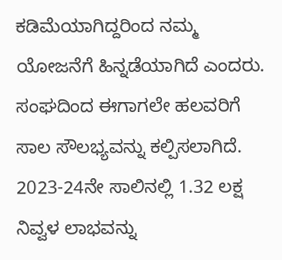ಕಡಿಮೆಯಾಗಿದ್ದರಿಂದ ನಮ್ಮ ಯೋಜನೆಗೆ ಹಿನ್ನಡೆಯಾಗಿದೆ ಎಂದರು.
ಸಂಘದಿಂದ ಈಗಾಗಲೇ ಹಲವರಿಗೆ ಸಾಲ ಸೌಲಭ್ಯವನ್ನು ಕಲ್ಪಿಸಲಾಗಿದೆ. 2023-24ನೇ ಸಾಲಿನಲ್ಲಿ 1.32 ಲಕ್ಷ ನಿವ್ವಳ ಲಾಭವನ್ನು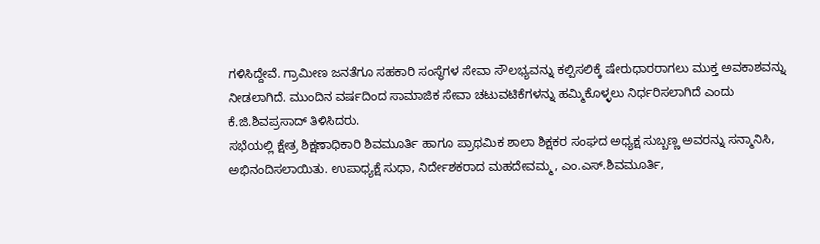ಗಳಿಸಿದ್ದೇವೆ. ಗ್ರಾಮೀಣ ಜನತೆಗೂ ಸಹಕಾರಿ ಸಂಸ್ಥೆಗಳ ಸೇವಾ ಸೌಲಭ್ಯವನ್ನು ಕಲ್ಪಿಸಲಿಕ್ಕೆ ಷೇರುಧಾರರಾಗಲು ಮುಕ್ತ ಅವಕಾಶವನ್ನು ನೀಡಲಾಗಿದೆ. ಮುಂದಿನ ವರ್ಷದಿಂದ ಸಾಮಾಜಿಕ ಸೇವಾ ಚಟುವಟಿಕೆಗಳನ್ನು ಹಮ್ಮಿಕೊಳ್ಳಲು ನಿರ್ಧರಿಸಲಾಗಿದೆ ಎಂದು ಕೆ.ಜಿ.ಶಿವಪ್ರಸಾದ್ ತಿಳಿಸಿದರು.
ಸಭೆಯಲ್ಲಿ ಕ್ಷೇತ್ರ ಶಿಕ್ಷಣಾಧಿಕಾರಿ ಶಿವಮೂರ್ತಿ ಹಾಗೂ ಪ್ರಾಥಮಿಕ ಶಾಲಾ ಶಿಕ್ಷಕರ ಸಂಘದ ಅಧ್ಯಕ್ಷ ಸುಬ್ಬಣ್ಣ ಅವರನ್ನು ಸನ್ಮಾನಿಸಿ, ಅಭಿನಂದಿಸಲಾಯಿತು. ಉಪಾಧ್ಯಕ್ಷೆ ಸುಧಾ, ನಿರ್ದೇಶಕರಾದ ಮಹದೇವಮ್ಮ, ಎಂ.ಎಸ್.ಶಿವಮೂರ್ತಿ,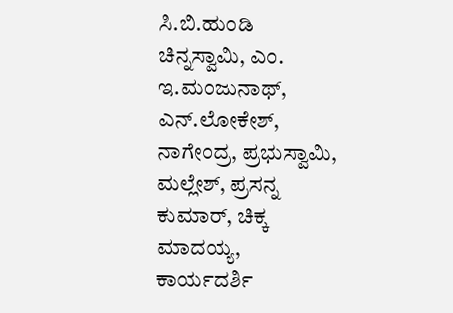ಸಿ.ಬಿ.ಹುಂಡಿ ಚಿನ್ನಸ್ವಾಮಿ, ಎಂ. ಇ.ಮಂಜುನಾಥ್, ಎನ್.ಲೋಕೇಶ್, ನಾಗೇಂದ್ರ, ಪ್ರಭುಸ್ವಾಮಿ, ಮಲ್ಲೇಶ್, ಪ್ರಸನ್ನ ಕುಮಾರ್, ಚಿಕ್ಕ ಮಾದಯ್ಯ, ಕಾರ್ಯದರ್ಶಿ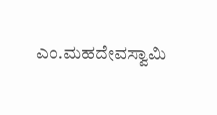ಎಂ.ಮಹದೇವಸ್ವಾಮಿ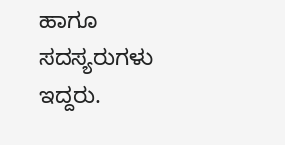ಹಾಗೂ ಸದಸ್ಯರುಗಳು ಇದ್ದರು.